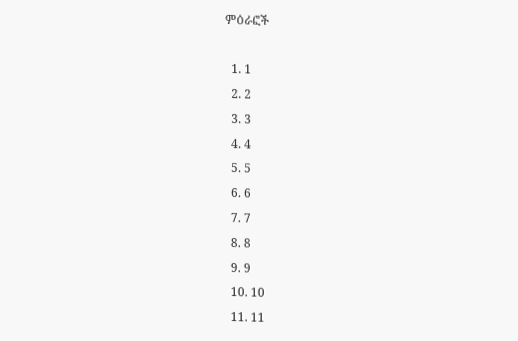ምዕራፎች

  1. 1
  2. 2
  3. 3
  4. 4
  5. 5
  6. 6
  7. 7
  8. 8
  9. 9
  10. 10
  11. 11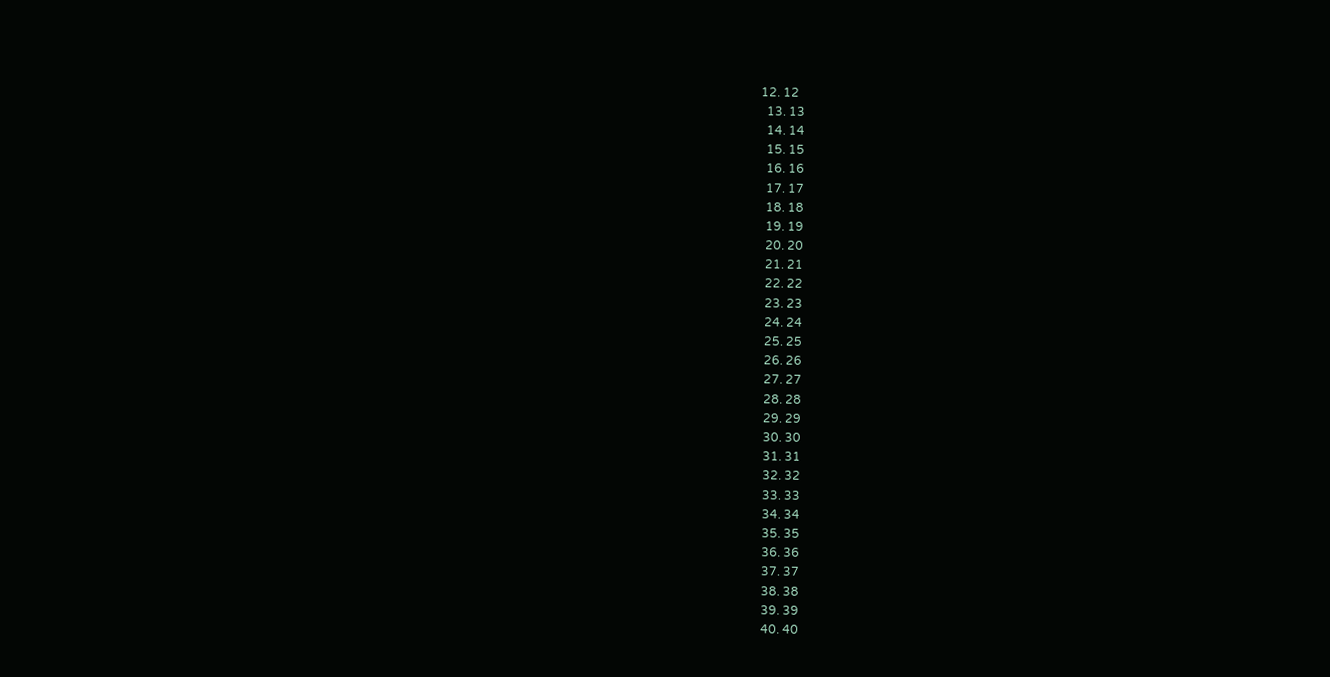12. 12
  13. 13
  14. 14
  15. 15
  16. 16
  17. 17
  18. 18
  19. 19
  20. 20
  21. 21
  22. 22
  23. 23
  24. 24
  25. 25
  26. 26
  27. 27
  28. 28
  29. 29
  30. 30
  31. 31
  32. 32
  33. 33
  34. 34
  35. 35
  36. 36
  37. 37
  38. 38
  39. 39
  40. 40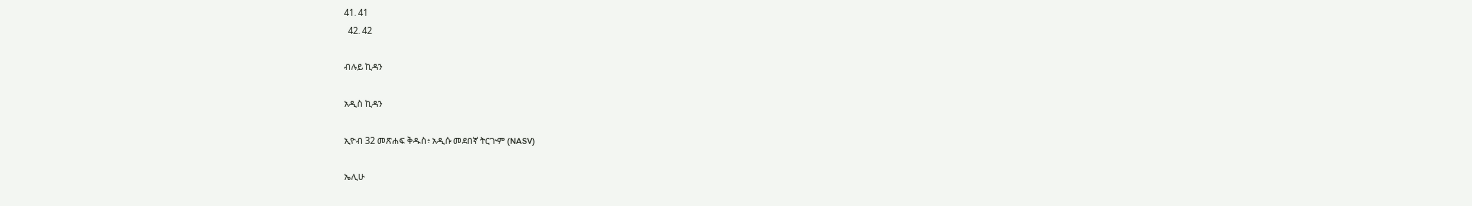41. 41
  42. 42

ብሉይ ኪዳን

አዲስ ኪዳን

ኢዮብ 32 መጽሐፍ ቅዱስ፥ አዲሱ መደበኛ ትርጒም (NASV)

ኤሊሁ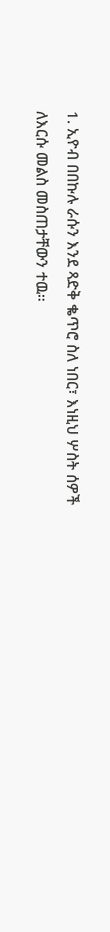1. ኢዮብ በበኩሉ ራሱን እንደ ጻድቅ ቈጥሮ ስለ ነበር፣ እነዚህ ሦስት ሰዎች ለእርሱ መልስ መስጠታቸውን ተዉ።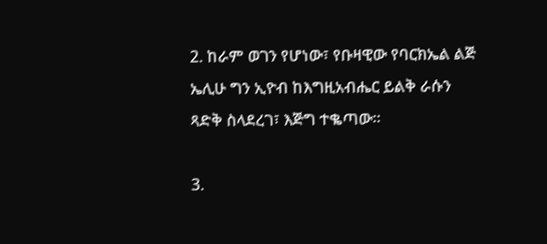2. ከራም ወገን የሆነው፣ የቡዛዊው የባርክኤል ልጅ ኤሊሁ ግን ኢዮብ ከእግዚአብሔር ይልቅ ራሱን ጻድቅ ስላደረገ፣ እጅግ ተቈጣው።

3.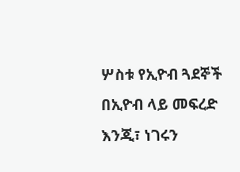ሦስቱ የኢዮብ ጓደኞች በኢዮብ ላይ መፍረድ እንጂ፣ ነገሩን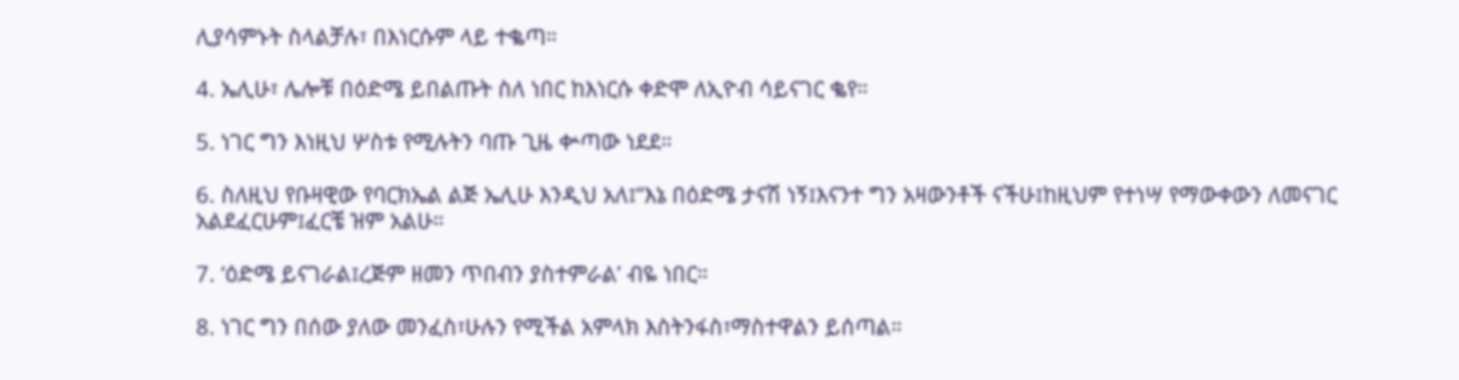ሊያሳምኑት ስላልቻሉ፣ በእነርሱም ላይ ተቈጣ።

4. ኤሊሁ፣ ሌሎቹ በዕድሜ ይበልጡት ስለ ነበር ከእነርሱ ቀድሞ ለኢዮብ ሳይናገር ቈየ።

5. ነገር ግን እነዚህ ሦስቱ የሚሉትን ባጡ ጊዜ ቍጣው ነደደ።

6. ስለዚህ የቡዛዊው የባርክኤል ልጅ ኤሊሁ እንዲህ አለ፤“እኔ በዕድሜ ታናሽ ነኝ፤እናንተ ግን አዛውንቶች ናችሁ፤ከዚህም የተነሣ የማውቀውን ለመናገር አልደፈርሁም፤ፈርቼ ዝም አልሁ።

7. ‘ዕድሜ ይናገራል፤ረጅም ዘመን ጥበብን ያስተምራል’ ብዬ ነበር።

8. ነገር ግን በሰው ያለው መንፈስ፣ሁሉን የሚችል አምላክ እስትንፋስ፣ማስተዋልን ይሰጣል።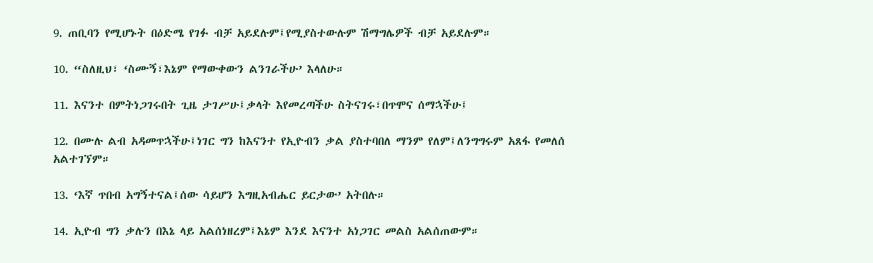9. ጠቢባን የሚሆኑት በዕድሜ የገፉ ብቻ አይደሉም፤የሚያስተውሉም ሽማግሌዎች ብቻ አይደሉም።

10. “ስለዚህ፣ ‘ስሙኝ፣እኔም የማውቀውን ልንገራችሁ’ እላለሁ።

11. እናንተ በምትነጋገሩበት ጊዜ ታገሥሁ፤ቃላት እየመረጣችሁ ስትናገሩ፣በጥሞና ሰማኋችሁ፤

12. በሙሉ ልብ አዳመጥኋችሁ፤ነገር ግን ከእናንተ የኢዮብን ቃል ያስተባበለ ማንም የለም፤ለንግግሩም አጸፋ የመለሰ አልተገኘም።

13. ‘እኛ ጥበብ አግኝተናል፤ሰው ሳይሆን እግዚአብሔር ይርታው’ አትበሉ።

14. ኢዮብ ግን ቃሉን በእኔ ላይ አልሰነዘረም፤እኔም እንደ እናንተ አነጋገር መልስ አልሰጠውም።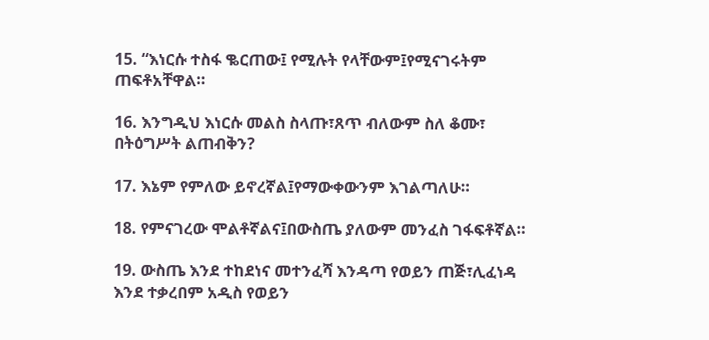15. “እነርሱ ተስፋ ቈርጠው፤ የሚሉት የላቸውም፤የሚናገሩትም ጠፍቶአቸዋል።

16. እንግዲህ እነርሱ መልስ ስላጡ፣ጸጥ ብለውም ስለ ቆሙ፣ በትዕግሥት ልጠብቅን?

17. እኔም የምለው ይኖረኛል፤የማውቀውንም እገልጣለሁ።

18. የምናገረው ሞልቶኛልና፤በውስጤ ያለውም መንፈስ ገፋፍቶኛል።

19. ውስጤ እንደ ተከደነና መተንፈሻ እንዳጣ የወይን ጠጅ፣ሊፈነዳ እንደ ተቃረበም አዲስ የወይን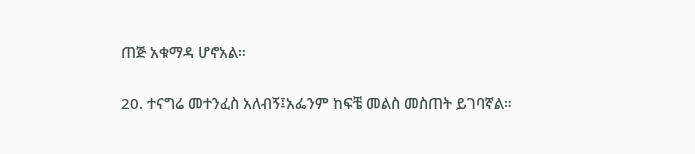ጠጅ አቁማዳ ሆኖአል።

20. ተናግሬ መተንፈስ አለብኝ፤አፌንም ከፍቼ መልስ መስጠት ይገባኛል።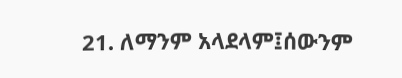21. ለማንም አላደላም፤ሰውንም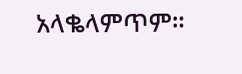አላቈላምጥም።